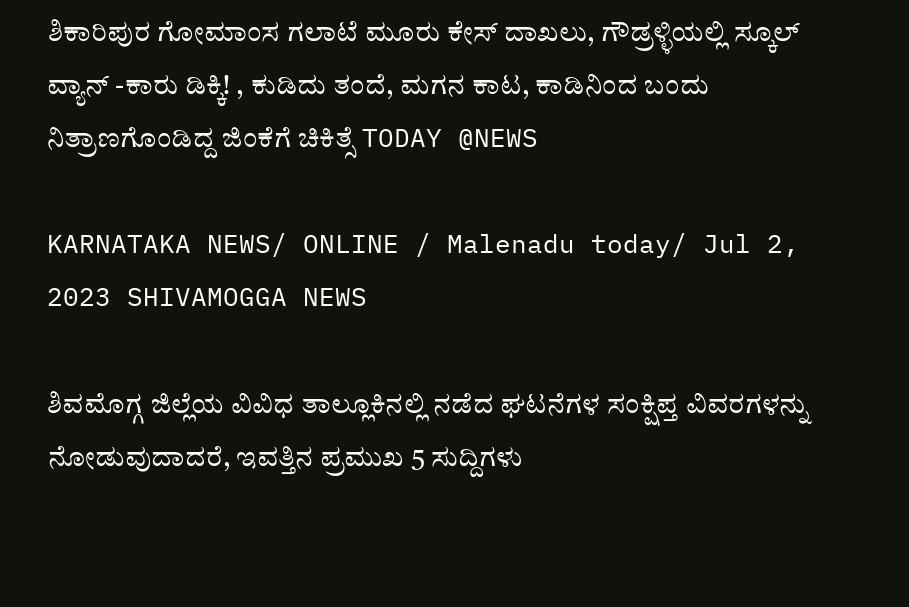ಶಿಕಾರಿಪುರ ಗೋಮಾಂಸ ಗಲಾಟೆ ಮೂರು ಕೇಸ್ ದಾಖಲು, ಗೌಡ್ರಳ್ಳಿಯಲ್ಲಿ ಸ್ಕೂಲ್ ವ್ಯಾನ್ -ಕಾರು ಡಿಕ್ಕಿ! , ಕುಡಿದು ತಂದೆ, ಮಗನ ಕಾಟ, ಕಾಡಿನಿಂದ ಬಂದು ನಿತ್ರಾಣಗೊಂಡಿದ್ದ ಜಿಂಕೆಗೆ ಚಿಕಿತ್ಸೆ TODAY @NEWS

KARNATAKA NEWS/ ONLINE / Malenadu today/ Jul 2, 2023 SHIVAMOGGA NEWS

ಶಿವಮೊಗ್ಗ ಜಿಲ್ಲೆಯ ವಿವಿಧ ತಾಲ್ಲೂಕಿನಲ್ಲಿ ನಡೆದ ಘಟನೆಗಳ ಸಂಕ್ಷಿಪ್ತ ವಿವರಗಳನ್ನು ನೋಡುವುದಾದರೆ, ಇವತ್ತಿನ ಪ್ರಮುಖ 5 ಸುದ್ದಿಗಳು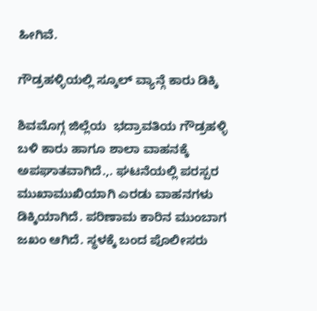ಹೀಗಿವೆ.

ಗೌಡ್ರಹಳ್ಳಿಯಲ್ಲಿ ಸ್ಕೂಲ್ ವ್ಯಾನ್ಗೆ ಕಾರು ಡಿಕ್ಕಿ

ಶಿವಮೊಗ್ಗ ಜಿಲ್ಲೆಯ  ಭದ್ರಾವತಿಯ ಗೌಡ್ರಹಳ್ಳಿ ಬಳಿ ಕಾರು ಹಾಗೂ ಶಾಲಾ ವಾಹನಕ್ಕೆ ಅಪಘಾತವಾಗಿದೆ.,. ಘಟನೆಯಲ್ಲಿ ಪರಸ್ಪರ ಮುಖಾಮುಖಿಯಾಗಿ ಎರಡು ವಾಹನಗಳು ಡಿಕ್ಕಿಯಾಗಿದೆ. ಪರಿಣಾಮ ಕಾರಿನ ಮುಂಬಾಗ ಜಖಂ ಆಗಿದೆ. ಸ್ಥಳಕ್ಕೆ ಬಂದ ಪೊಲೀಸರು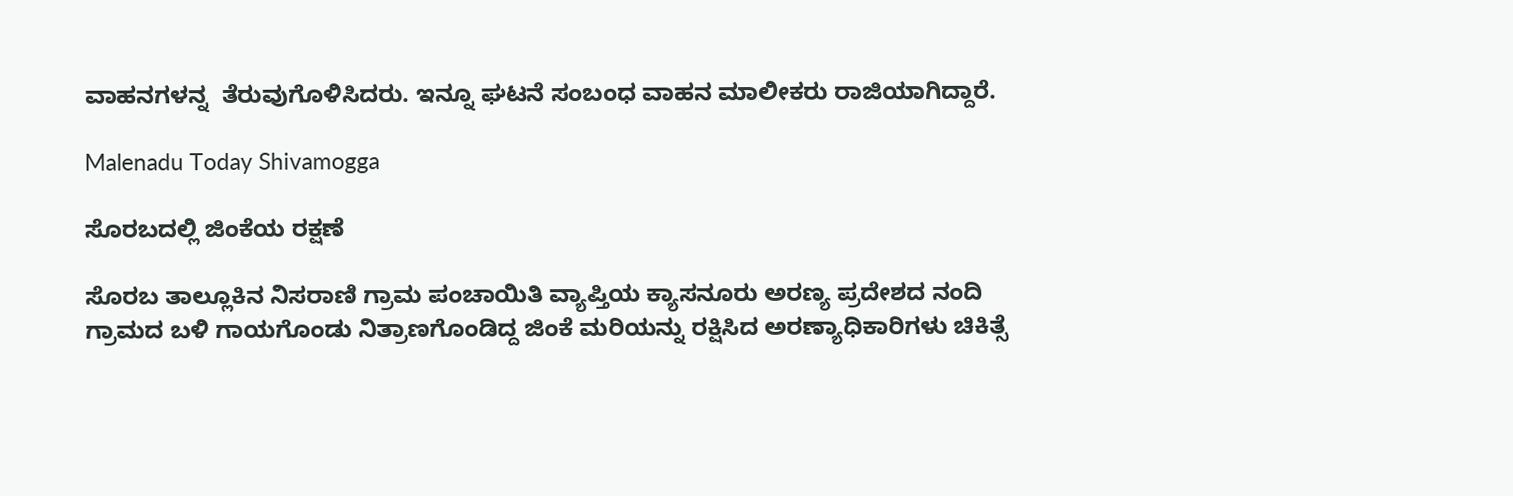ವಾಹನಗಳನ್ನ  ತೆರುವುಗೊಳಿಸಿದರು. ಇನ್ನೂ ಘಟನೆ ಸಂಬಂಧ ವಾಹನ ಮಾಲೀಕರು ರಾಜಿಯಾಗಿದ್ದಾರೆ.

Malenadu Today Shivamogga

ಸೊರಬದಲ್ಲಿ ಜಿಂಕೆಯ ರಕ್ಷಣೆ

ಸೊರಬ ತಾಲ್ಲೂಕಿನ ನಿಸರಾಣಿ ಗ್ರಾಮ ಪಂಚಾಯಿತಿ ವ್ಯಾಪ್ತಿಯ ಕ್ಯಾಸನೂರು ಅರಣ್ಯ ಪ್ರದೇಶದ ನಂದಿ ಗ್ರಾಮದ ಬಳಿ ಗಾಯಗೊಂಡು ನಿತ್ರಾಣಗೊಂಡಿದ್ದ ಜಿಂಕೆ ಮರಿಯನ್ನು ರಕ್ಷಿಸಿದ ಅರಣ್ಯಾಧಿಕಾರಿಗಳು ಚಿಕಿತ್ಸೆ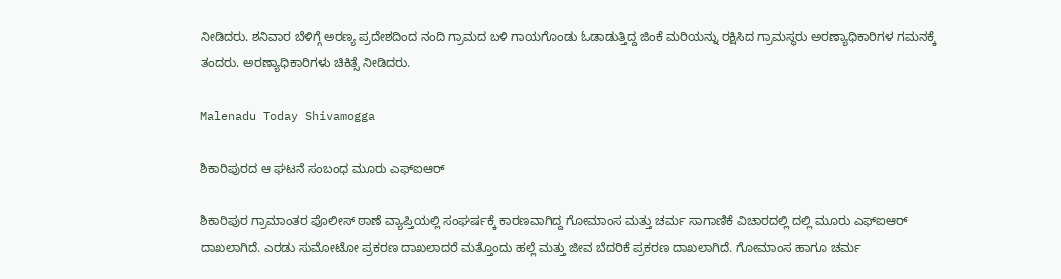ನೀಡಿದರು. ಶನಿವಾರ ಬೆಳಿಗ್ಗೆ ಅರಣ್ಯ ಪ್ರದೇಶದಿಂದ ನಂದಿ ಗ್ರಾಮದ ಬಳಿ ಗಾಯಗೊಂಡು ಓಡಾಡುತ್ತಿದ್ದ ಜಿಂಕೆ ಮರಿಯನ್ನು ರಕ್ಷಿಸಿದ ಗ್ರಾಮಸ್ಥರು ಅರಣ್ಯಾಧಿಕಾರಿಗಳ ಗಮನಕ್ಕೆ ತಂದರು. ಅರಣ್ಯಾಧಿಕಾರಿಗಳು ಚಿಕಿತ್ಸೆ ನೀಡಿದರು.

Malenadu Today Shivamogga

ಶಿಕಾರಿಪುರದ ಆ ಘಟನೆ ಸಂಬಂಧ ಮೂರು ಎಫ್ಐಆರ್

ಶಿಕಾರಿಪುರ ಗ್ರಾಮಾಂತರ ಪೊಲೀಸ್ ಠಾಣೆ ವ್ಯಾಪ್ತಿಯಲ್ಲಿ ಸಂಘರ್ಷಕ್ಕೆ ಕಾರಣವಾಗಿದ್ದ ಗೋಮಾಂಸ ಮತ್ತು ಚರ್ಮ ಸಾಗಾಣಿಕೆ ವಿಚಾರದಲ್ಲಿ ದಲ್ಲಿ ಮೂರು ಎಫ್ಐಆರ್ ದಾಖಲಾಗಿದೆ. ಎರಡು ಸುಮೋಟೋ ಪ್ರಕರಣ ದಾಖಲಾದರೆ ಮತ್ತೊಂದು ಹಲ್ಲೆ ಮತ್ತು ಜೀವ ಬೆದರಿಕೆ ಪ್ರಕರಣ ದಾಖಲಾಗಿದೆ. ಗೋಮಾಂಸ ಹಾಗೂ ಚರ್ಮ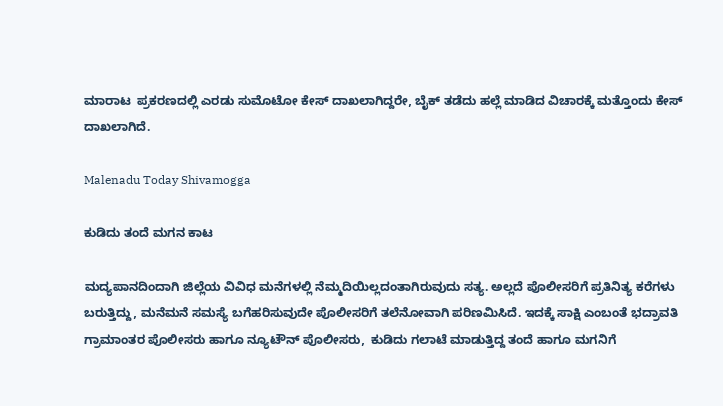ಮಾರಾಟ  ಪ್ರಕರಣದಲ್ಲಿ ಎರಡು ಸುಮೊಟೋ ಕೇಸ್ ದಾಖಲಾಗಿದ್ದರೇ, ಬೈಕ್ ತಡೆದು ಹಲ್ಲೆ ಮಾಡಿದ ವಿಚಾರಕ್ಕೆ ಮತ್ತೊಂದು ಕೇಸ್ ದಾಖಲಾಗಿದೆ.

Malenadu Today Shivamogga

ಕುಡಿದು ತಂದೆ ಮಗನ ಕಾಟ

ಮದ್ಯಪಾನದಿಂದಾಗಿ ಜಿಲ್ಲೆಯ ವಿವಿಧ ಮನೆಗಳಲ್ಲಿ ನೆಮ್ಮದಿಯಿಲ್ಲದಂತಾಗಿರುವುದು ಸತ್ಯ. ಅಲ್ಲದೆ ಪೊಲೀಸರಿಗೆ ಪ್ರತಿನಿತ್ಯ ಕರೆಗಳು ಬರುತ್ತಿದ್ದು, ಮನೆಮನೆ ಸಮಸ್ಯೆ ಬಗೆಹರಿಸುವುದೇ ಪೊಲೀಸರಿಗೆ ತಲೆನೋವಾಗಿ ಪರಿಣಮಿಸಿದೆ. ಇದಕ್ಕೆ ಸಾಕ್ಷಿ ಎಂಬಂತೆ ಭದ್ರಾವತಿ ಗ್ರಾಮಾಂತರ ಪೊಲೀಸರು ಹಾಗೂ ನ್ಯೂಟೌನ್ ಪೊಲೀಸರು,  ಕುಡಿದು ಗಲಾಟೆ ಮಾಡುತ್ತಿದ್ದ ತಂದೆ ಹಾಗೂ ಮಗನಿಗೆ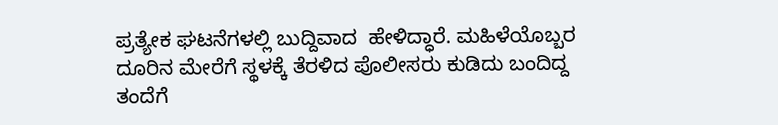ಪ್ರತ್ಯೇಕ ಘಟನೆಗಳಲ್ಲಿ ಬುದ್ದಿವಾದ  ಹೇಳಿದ್ಧಾರೆ. ಮಹಿಳೆಯೊಬ್ಬರ ದೂರಿನ ಮೇರೆಗೆ ಸ್ಥಳಕ್ಕೆ ತೆರಳಿದ ಪೊಲೀಸರು ಕುಡಿದು ಬಂದಿದ್ದ ತಂದೆಗೆ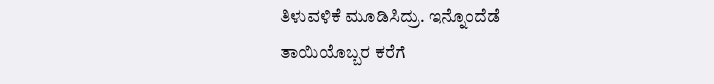ತಿಳುವಳಿಕೆ ಮೂಡಿಸಿದ್ರು. ಇನ್ನೊಂದೆಡೆ ತಾಯಿಯೊಬ್ಬರ ಕರೆಗೆ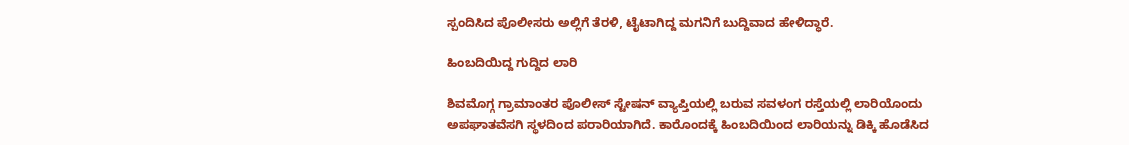ಸ್ಪಂದಿಸಿದ ಪೊಲೀಸರು ಅಲ್ಲಿಗೆ ತೆರಳಿ, ಟೈಟಾಗಿದ್ದ ಮಗನಿಗೆ ಬುದ್ದಿವಾದ ಹೇಳಿದ್ಧಾರೆ.

ಹಿಂಬದಿಯಿದ್ದ ಗುದ್ದಿದ ಲಾರಿ

ಶಿವಮೊಗ್ಗ ಗ್ರಾಮಾಂತರ ಪೊಲೀಸ್ ಸ್ಟೇಷನ್ ವ್ಯಾಪ್ತಿಯಲ್ಲಿ ಬರುವ ಸವಳಂಗ ರಸ್ತೆಯಲ್ಲಿ ಲಾರಿಯೊಂದು ಅಪಘಾತವೆಸಗಿ ಸ್ಥಳದಿಂದ ಪರಾರಿಯಾಗಿದೆ. ಕಾರೊಂದಕ್ಕೆ ಹಿಂಬದಿಯಿಂದ ಲಾರಿಯನ್ನು ಡಿಕ್ಕಿ ಹೊಡೆಸಿದ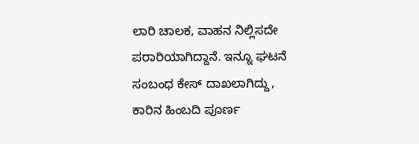ಲಾರಿ ಚಾಲಕ, ವಾಹನ ನಿಲ್ಲಿಸದೇ ಪರಾರಿಯಾಗಿದ್ದಾನೆ. ಇನ್ನೂ ಘಟನೆ ಸಂಬಂಧ ಕೇಸ್ ದಾಖಲಾಗಿದ್ದು, ಕಾರಿನ ಹಿಂಬದಿ ಪೂರ್ಣ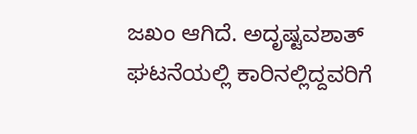ಜಖಂ ಆಗಿದೆ. ಅದೃಷ್ಟವಶಾತ್ ಘಟನೆಯಲ್ಲಿ ಕಾರಿನಲ್ಲಿದ್ದವರಿಗೆ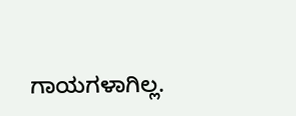ಗಾಯಗಳಾಗಿಲ್ಲ.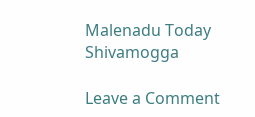Malenadu Today Shivamogga

Leave a Comment